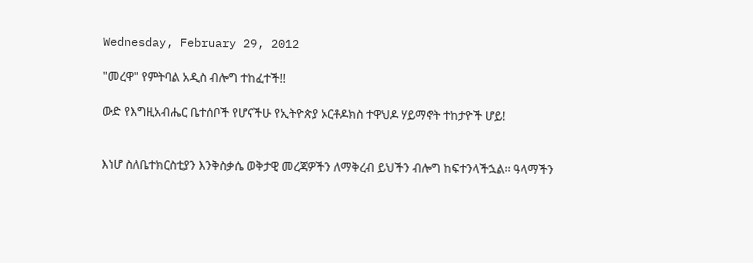Wednesday, February 29, 2012

"መረዋ" የምትባል አዲስ ብሎግ ተከፈተች!!

ውድ የእግዚአብሔር ቤተሰቦች የሆናችሁ የኢትዮጵያ ኦርቶዶክስ ተዋህዶ ሃይማኖት ተከታዮች ሆይ!


እነሆ ስለቤተክርስቲያን እንቅስቃሴ ወቅታዊ መረጃዎችን ለማቅረብ ይህችን ብሎግ ከፍተንላችኋል፡፡ ዓላማችን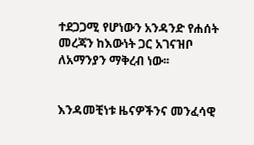ተደጋጋሚ የሆነውን አንዳንድ የሐሰት መረጃን ከእውነት ጋር አገናዝቦ ለአማንያን ማቅረብ ነው፡፡


እንዳመቺነቱ ዜናዎችንና መንፈሳዊ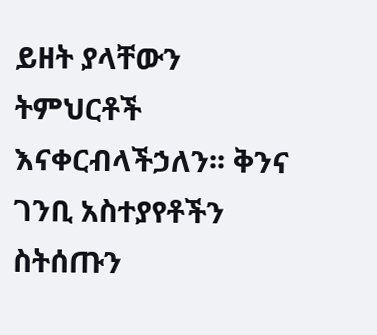ይዘት ያላቸውን ትምህርቶች እናቀርብላችኃለን፡፡ ቅንና ገንቢ አስተያየቶችን ስትሰጡን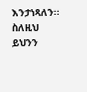እንታነጻለን፡፡ ስለዚህ ይህንን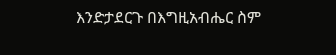እንድታደርጉ በእግዚአብሔር ስም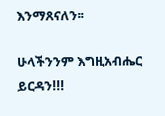እንማጸናለን፡፡

ሁላችንንም እግዚአብሔር ይርዳን!!!